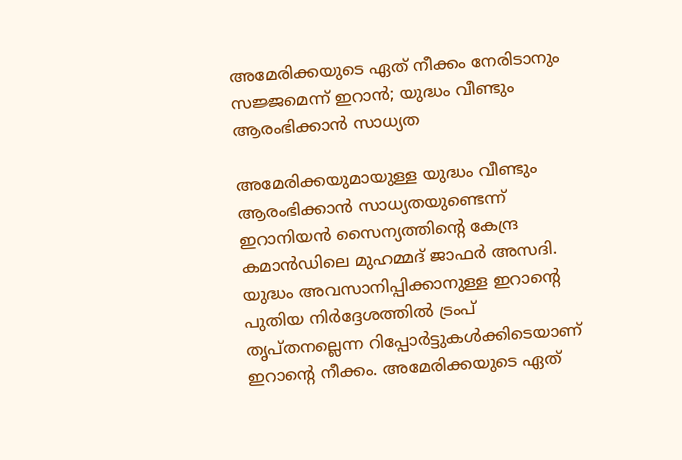അമേരിക്കയുടെ ഏത് നീക്കം നേരിടാനും സജ്ജമെന്ന് ഇറാൻ; യുദ്ധം വീണ്ടും ആരംഭിക്കാന്‍ സാധ്യത

അമേരിക്കയുമായുള്ള യുദ്ധം വീണ്ടും ആരംഭിക്കാന്‍ സാധ്യതയുണ്ടെന്ന് ഇറാനിയന്‍ സൈന്യത്തിന്റെ കേന്ദ്ര കമാന്‍ഡിലെ മുഹമ്മദ് ജാഫര്‍ അസദി. യുദ്ധം അവസാനിപ്പിക്കാനുള്ള ഇറാന്റെ പുതിയ നിര്‍ദ്ദേശത്തില്‍ ട്രംപ് തൃപ്തനല്ലെന്ന റിപ്പോര്‍ട്ടുകള്‍ക്കിടെയാണ് ഇറാന്റെ നീക്കം. അമേരിക്കയുടെ ഏത്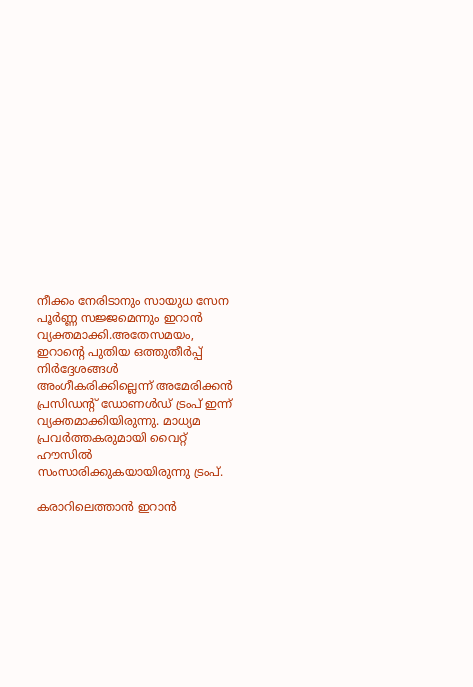നീക്കം നേരിടാനും സായുധ സേന പൂര്‍ണ്ണ സജ്ജമെന്നും ഇറാന്‍ വ്യക്തമാക്കി.അതേസമയം, ഇറാന്റെ പുതിയ ഒത്തുതീര്‍പ്പ് നിര്‍ദ്ദേശങ്ങള്‍ അംഗീകരിക്കില്ലെന്ന് അമേരിക്കന്‍ പ്രസിഡന്റ് ഡോണള്‍ഡ് ട്രംപ് ഇന്ന് വ്യക്തമാക്കിയിരുന്നു. മാധ്യമ പ്രവര്‍ത്തകരുമായി വൈറ്റ് ഹൗസില്‍ സംസാരിക്കുകയായിരുന്നു ട്രംപ്.

കരാറിലെത്താന്‍ ഇറാന്‍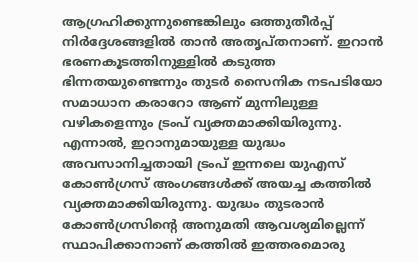ആഗ്രഹിക്കുന്നുണ്ടെങ്കിലും ഒത്തുതീര്‍പ്പ് നിര്‍ദ്ദേശങ്ങളില്‍ താന്‍ അതൃപ്തനാണ്. ഇറാന്‍ ഭരണകൂടത്തിനുള്ളില്‍ കടുത്ത ഭിന്നതയുണ്ടെന്നും തുടര്‍ സൈനിക നടപടിയോ സമാധാന കരാറോ ആണ് മുന്നിലുള്ള വഴികളെന്നും ട്രംപ് വ്യക്തമാക്കിയിരുന്നു. എന്നാൽ, ഇറാനുമായുള്ള യുദ്ധം അവസാനിച്ചതായി ട്രംപ് ഇന്നലെ യുഎസ് കോണ്‍ഗ്രസ് അംഗങ്ങള്‍ക്ക് അയച്ച കത്തില്‍ വ്യക്തമാക്കിയിരുന്നു. യുദ്ധം തുടരാന്‍ കോണ്‍ഗ്രസിന്റെ അനുമതി ആവശ്യമില്ലെന്ന് സ്ഥാപിക്കാനാണ് കത്തില്‍ ഇത്തരമൊരു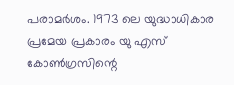പരാമര്‍ശം. 1973 ലെ യുദ്ധാധികാര പ്രമേയ പ്രകാരം യു എസ് കോണ്‍ഗ്രസിന്റെ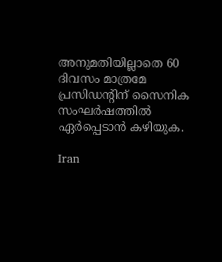അനുമതിയില്ലാതെ 60 ദിവസം മാത്രമേ പ്രസിഡന്റിന് സൈനിക സംഘര്‍ഷത്തില്‍ ഏര്‍പ്പെടാൻ കഴിയുക.

Iran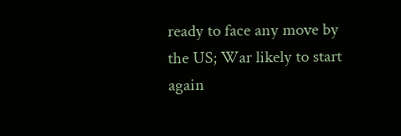ready to face any move by the US; War likely to start again